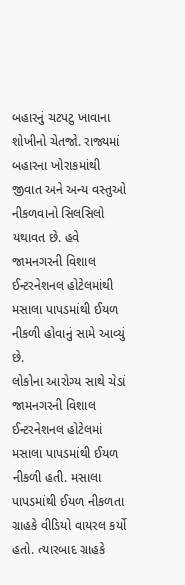બહારનું ચટપટુ ખાવાના શોખીનો ચેતજો. રાજ્યમાં બહારના ખોરાકમાંથી જીવાત અને અન્ય વસ્તુઓ નીકળવાનો સિલસિલો યથાવત છે. હવે જામનગરની વિશાલ ઈન્ટરનેશનલ હોટેલમાંથી મસાલા પાપડમાંથી ઈયળ નીકળી હોવાનું સામે આવ્યું છે.
લોકોના આરોગ્ય સાથે ચેડાં
જામનગરની વિશાલ ઈન્ટરનેશનલ હોટેલમાં મસાલા પાપડમાંથી ઈયળ નીકળી હતી. મસાલા પાપડમાંથી ઈયળ નીકળતા ગ્રાહકે વીડિયો વાયરલ કર્યો હતો. ત્યારબાદ ગ્રાહકે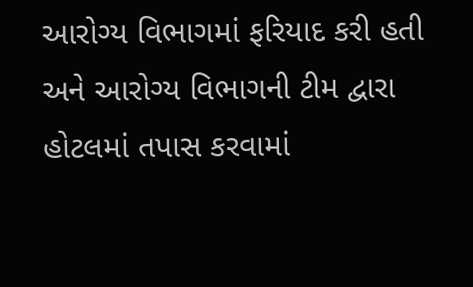આરોગ્ય વિભાગમાં ફરિયાદ કરી હતી અને આરોગ્ય વિભાગની ટીમ દ્વારા હોટલમાં તપાસ કરવામાં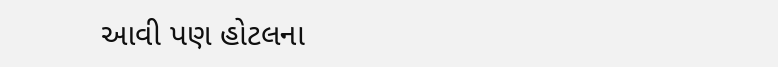આવી પણ હોટલના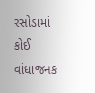રસોડામાં કોઈ વાંધાજનક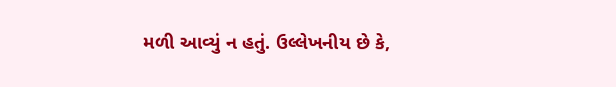મળી આવ્યું ન હતું. ઉલ્લેખનીય છે કે,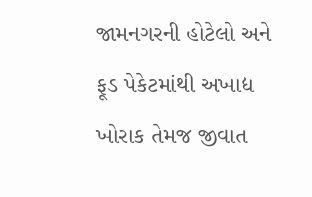જામનગરની હોટેલો અને ફૂડ પેકેટમાંથી અખાદ્ય ખોરાક તેમજ જીવાત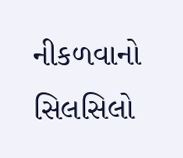નીકળવાનો સિલસિલો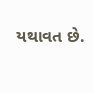યથાવત છે.